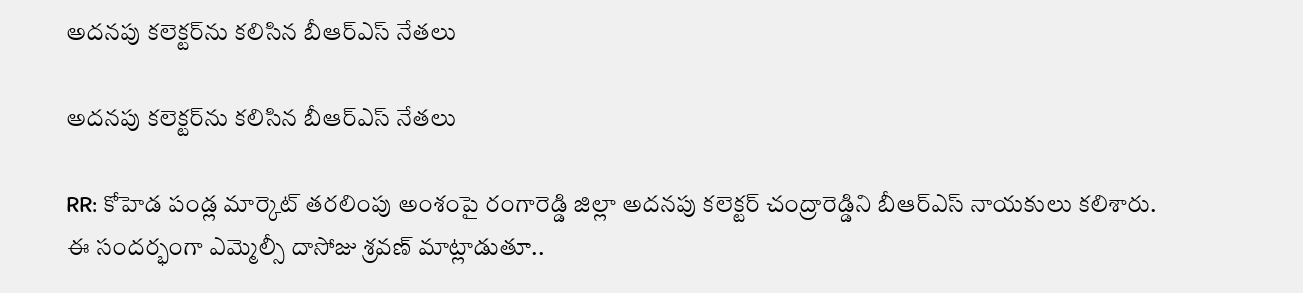అదనపు కలెక్టర్‌ను కలిసిన బీఆర్ఎస్ నేతలు

అదనపు కలెక్టర్‌ను కలిసిన బీఆర్ఎస్ నేతలు

RR: కోహెడ పండ్ల మార్కెట్ తరలింపు అంశంపై రంగారెడ్డి జిల్లా అదనపు కలెక్టర్ చంద్రారెడ్డిని బీఆర్ఎస్ నాయకులు కలిశారు. ఈ సందర్భంగా ఎమ్మెల్సీ దాసోజు శ్రవణ్ మాట్లాడుతూ..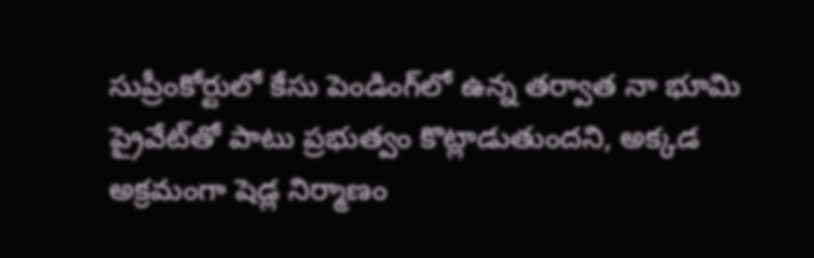సుప్రీంకోర్టులో కేసు పెండింగ్‌లో ఉన్న తర్వాత నా భూమి ప్రైవేట్‌తో పాటు ప్రభుత్వం కొట్లాడుతుందని, అక్కడ అక్రమంగా షెడ్ల నిర్మాణం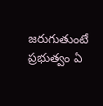జరుగుతుంటే ప్రభుత్వం ఏ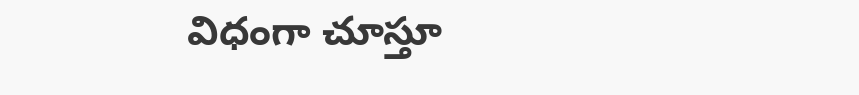విధంగా చూస్తూ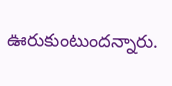ఊరుకుంటుందన్నారు.